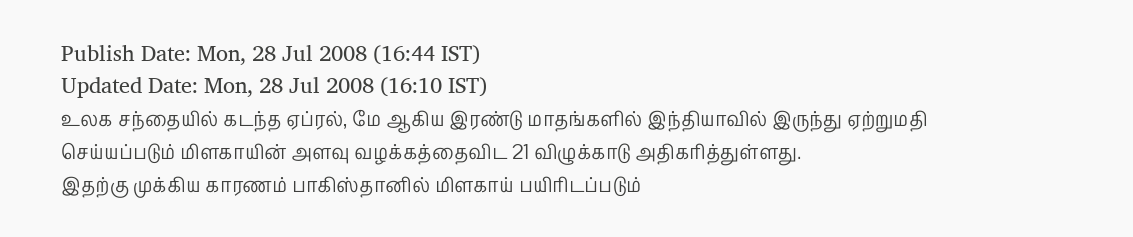Publish Date: Mon, 28 Jul 2008 (16:44 IST)
Updated Date: Mon, 28 Jul 2008 (16:10 IST)
உலக சந்தையில் கடந்த ஏப்ரல், மே ஆகிய இரண்டு மாதங்களில் இந்தியாவில் இருந்து ஏற்றுமதி செய்யப்படும் மிளகாயின் அளவு வழக்கத்தைவிட 21 விழுக்காடு அதிகரித்துள்ளது.
இதற்கு முக்கிய காரணம் பாகிஸ்தானில் மிளகாய் பயிரிடப்படும்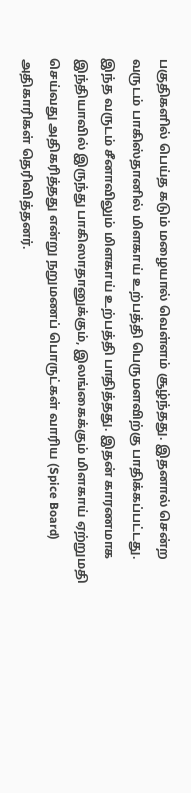பகுதிகளில் பெய்த கடும் மழையால் வெள்ளம் சூழ்ந்தது. இதனால் சென்ற வருடம் பாகிஸ்தானில் மிளகாய் உற்பத்தி பெருமளவிற்கு பாதிக்கப்பட்டது.
இந்த வருடம் சீனாவிலும் மிளகாய் உற்பத்தி பாதித்தது. இதன் காரணமாக இந்தியாவில் இருந்து பாகிஸாதானுக்கும், இலங்கைக்கும் மிளகாய் ஏற்றுமதி செய்வது அதிகரித்தது என்று நறுமணப் பொருட்கள் வாரிய (Spice Board) அதிகாரிகள் தெரிவித்தனர்.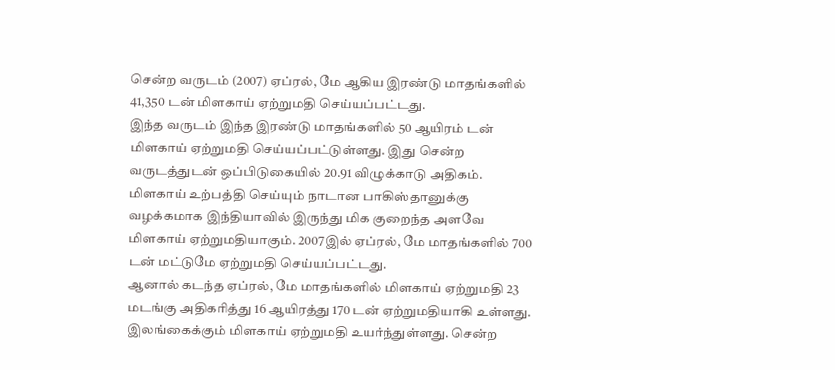சென்ற வருடம் (2007) ஏப்ரல், மே ஆகிய இரண்டு மாதங்களில் 41,350 டன் மிளகாய் ஏற்றுமதி செய்யப்பட்டது.
இந்த வருடம் இந்த இரண்டு மாதங்களில் 50 ஆயிரம் டன் மிளகாய் ஏற்றுமதி செய்யப்பட்டுள்ளது. இது சென்ற வருடத்துடன் ஒப்பிடுகையில் 20.91 விழுக்காடு அதிகம்.
மிளகாய் உற்பத்தி செய்யும் நாடான பாகிஸ்தானுக்கு வழக்கமாக இந்தியாவில் இருந்து மிக குறைந்த அளவே மிளகாய் ஏற்றுமதியாகும். 2007இல் ஏப்ரல், மே மாதங்களில் 700 டன் மட்டுமே ஏற்றுமதி செய்யப்பட்டது.
ஆனால் கடந்த ஏப்ரல், மே மாதங்களில் மிளகாய் ஏற்றுமதி 23 மடங்கு அதிகரித்து 16 ஆயிரத்து 170 டன் ஏற்றுமதியாகி உள்ளது.
இலங்கைக்கும் மிளகாய் ஏற்றுமதி உயர்ந்துள்ளது. சென்ற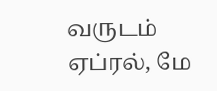வருடம் ஏப்ரல், மே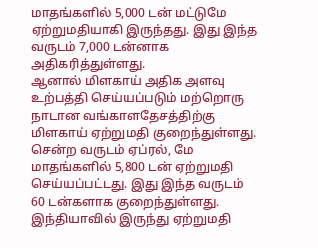மாதங்களில் 5,000 டன் மட்டுமே ஏற்றுமதியாகி இருந்தது. இது இந்த வருடம் 7,000 டன்னாக அதிகரித்துள்ளது.
ஆனால் மிளகாய் அதிக அளவு உற்பத்தி செய்யப்படும் மற்றொரு நாடான வங்காளதேசத்திற்கு மிளகாய் ஏற்றுமதி குறைந்துள்ளது. சென்ற வருடம் ஏப்ரல், மே மாதங்களில் 5,800 டன் ஏற்றுமதி செய்யப்பட்டது. இது இந்த வருடம் 60 டன்களாக குறைந்துள்ளது.
இந்தியாவில் இருந்து ஏற்றுமதி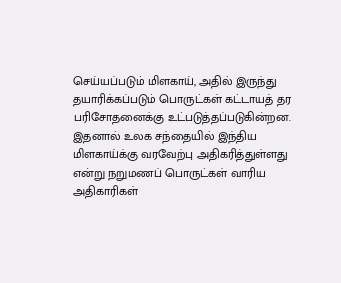செய்யப்படும் மிளகாய், அதில் இருந்து தயாரிக்கப்படும் பொருட்கள் கட்டாயத் தர பரிசோதனைக்கு உட்படுத்தப்படுகின்றன. இதனால் உலக சந்தையில் இந்திய மிளகாய்க்கு வரவேற்பு அதிகரித்துள்ளது என்று நறுமணப் பொருட்கள் வாரிய அதிகாரிகள்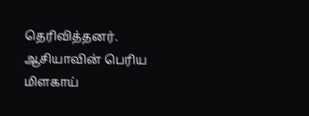தெரிவித்தனர்.
ஆசியாவின் பெரிய மிளகாய்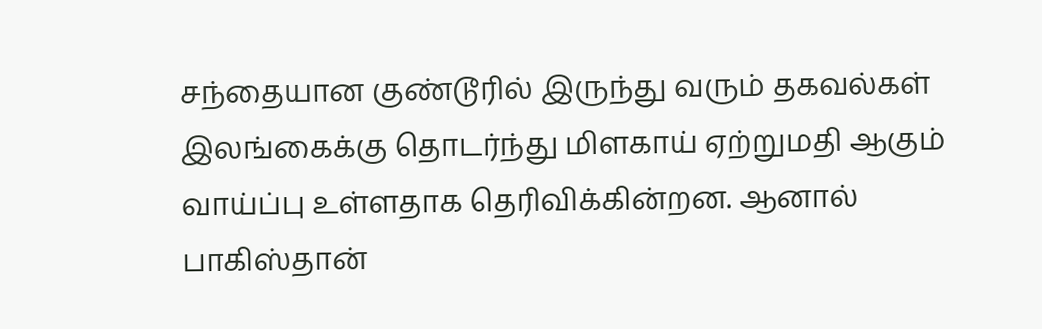சந்தையான குண்டூரில் இருந்து வரும் தகவல்கள் இலங்கைக்கு தொடர்ந்து மிளகாய் ஏற்றுமதி ஆகும் வாய்ப்பு உள்ளதாக தெரிவிக்கின்றன. ஆனால் பாகிஸ்தான்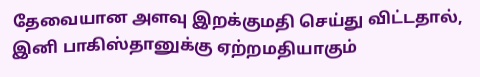தேவையான அளவு இறக்குமதி செய்து விட்டதால், இனி பாகிஸ்தானுக்கு ஏற்றமதியாகும்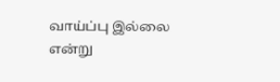வாய்ப்பு இல்லை என்று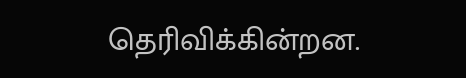தெரிவிக்கின்றன.